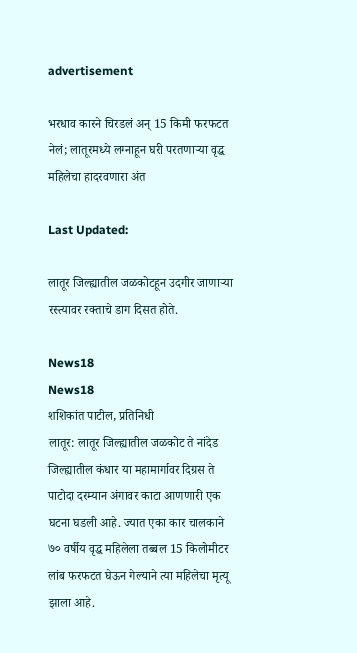advertisement

भरधाव कारने चिरडलं अन् 15 किमी फरफटत नेलं; लातूरमध्ये लग्नाहून घरी परतणाऱ्या वृद्ध महिलेचा हादरवणारा अंत

Last Updated:

लातूर जिल्ह्यातील जळकोटहून उदगीर जाणाऱ्या रस्त्यावर रक्ताचे डाग दिसत होते.

News18
News18
शशिकांत पाटील, प्रतिनिधी
लातूर: लातूर जिल्ह्यातील जळकोट ते नांदेड जिल्ह्यातील कंधार या महामार्गावर दिग्रस ते पाटोदा दरम्यान अंगावर काटा आणणारी एक घटना घडली आहे. ज्यात एका कार चालकाने ७० वर्षीय वृद्ध महिलेला तब्बल 15 किलोमीटर लांब फरफटत घेऊन गेल्याने त्या महिलेचा मृत्यू झाला आहे.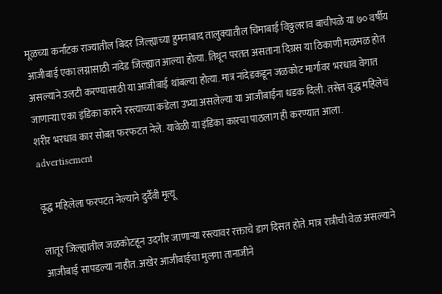मूळच्या कर्नाटक राज्यातील बिदर जिल्ह्याच्या हुमनाबाद तालुक्यातील चिमाबाई विठ्ठलराव बाचीपळे या ७० वर्षीय आजीबाई एका लग्नासाठी नांदेड जिल्ह्यात आल्या होत्या. तिथून परतत असताना दिग्रस या ठिकाणी मळमळ होत असल्याने उलटी करण्यासाठी या आजीबाई थांबल्या होत्या. मात्र नांदेडकडून जळकोट मार्गावर भरधाव वेगात जाणाऱ्या एका इंडिका कारने रस्त्याच्या कडेला उभ्या असलेल्या या आजीबाईंना धडक दिली. तसेत वृद्ध महिलेचं शरीर भरधाव कार सोबत फरफटत नेले. यावेळी या इंडिका कारचा पाठलाग ही करण्यात आला.
advertisement

वृद्ध महिलेला फरपटत नेल्याने दुर्दैवी मृत्यू

लातूर जिल्ह्यातील जळकोटहून उदगीर जाणाऱ्या रस्त्यावर रक्ताचे डाग दिसत होते. मात्र रात्रीची वेळ असल्याने आजीबाई सापडल्या नाहीत. अखेर आजीबाईचा मुलगा तानाजीने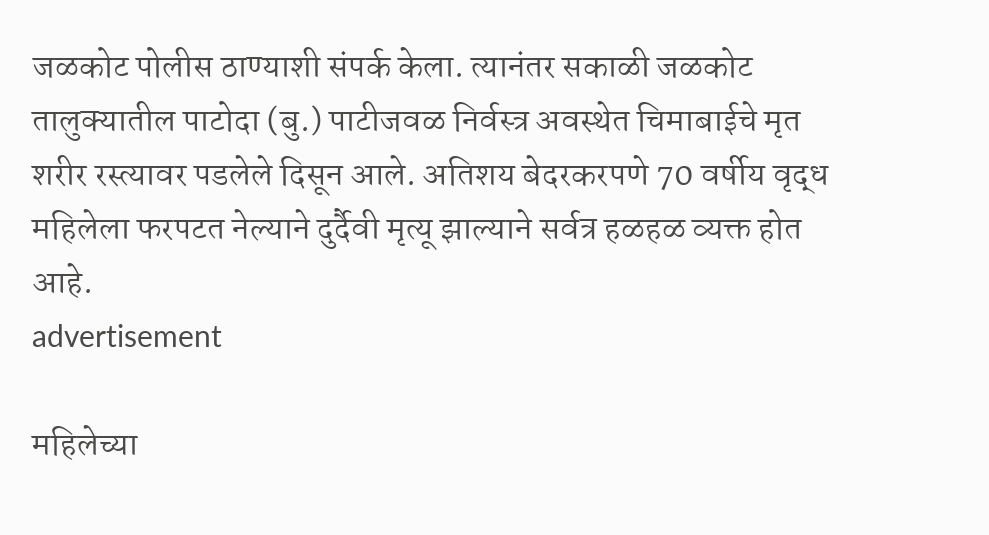जळकोट पोलीस ठाण्याशी संपर्क केला. त्यानंतर सकाळी जळकोट तालुक्यातील पाटोदा (बु.) पाटीजवळ निर्वस्त्र अवस्थेत चिमाबाईचे मृत शरीर रस्त्यावर पडलेले दिसून आले. अतिशय बेदरकरपणे 70 वर्षीय वृद्ध महिलेला फरपटत नेल्याने दुर्दैवी मृत्यू झाल्याने सर्वत्र हळहळ व्यक्त होत आहे.
advertisement

महिलेच्या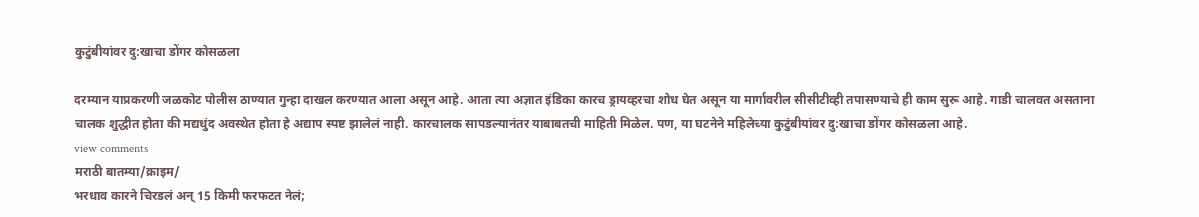कुटुंबीयांवर दु:खाचा डोंगर कोसळला

दरम्यान याप्रकरणी जळकोट पोलीस ठाण्यात गुन्हा दाखल करण्यात आला असून आहे. आता त्या अज्ञात इंडिका कारच ड्रायव्हरचा शोध घेत असून या मार्गावरील सीसीटीव्ही तपासण्याचे ही काम सुरू आहे. गाडी चालवत असताना चालक शुद्धीत होता की मद्यधुंद अवस्थेत होता हे अद्याप स्पष्ट झालेलं नाही. कारचालक सापडल्यानंतर याबाबतची माहिती मिळेल. पण, या घटनेने महिलेच्या कुटुंबीयांवर दु:खाचा डोंगर कोसळला आहे.
view comments
मराठी बातम्या/क्राइम/
भरधाव कारने चिरडलं अन् 15 किमी फरफटत नेलं;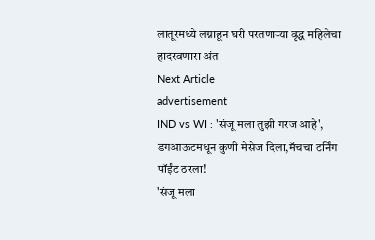लातूरमध्ये लग्नाहून घरी परतणाऱ्या वृद्ध महिलेचा हादरवणारा अंत
Next Article
advertisement
IND vs WI : 'संजू मला तुझी गरज आहे', डगआऊटमधून कुणी मेसेज दिला,मॅचचा टर्निंग पॉईंट ठरला!
'संजू मला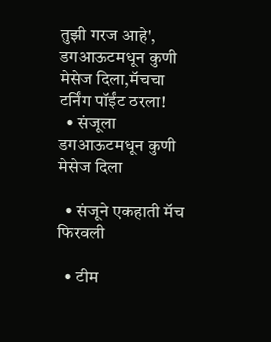तुझी गरज आहे', डगआऊटमधून कुणी मेसेज दिला,मॅचचा टर्निंग पॉईंट ठरला!
  • संजूला डगआऊटमधून कुणी मेसेज दिला

  • संजूने एकहाती मॅच फिरवली

  • टीम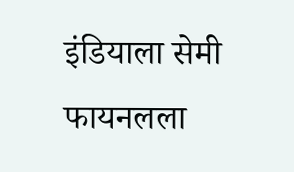इंडियाला सेमी फायनलला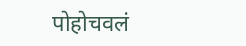पोहोचवलं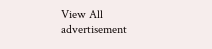View All
advertisement